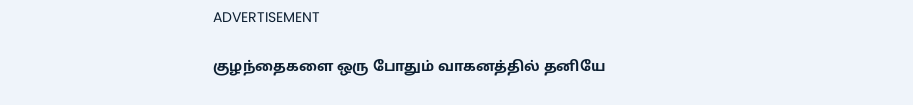ADVERTISEMENT

குழந்தைகளை ஒரு போதும் வாகனத்தில் தனியே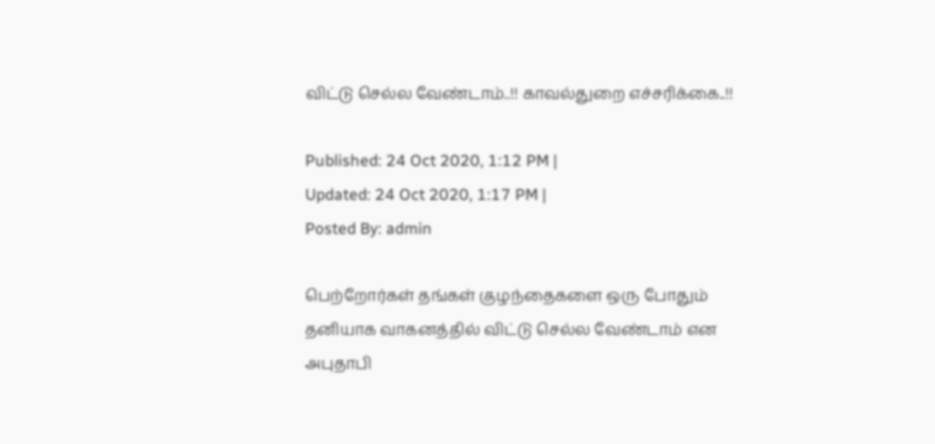விட்டு செல்ல வேண்டாம்..!! காவல்துறை எச்சரிக்கை..!!

Published: 24 Oct 2020, 1:12 PM |
Updated: 24 Oct 2020, 1:17 PM |
Posted By: admin

பெற்றோர்கள் தங்கள் குழந்தைகளை ஒரு போதும் தனியாக வாகனத்தில் விட்டு செல்ல வேண்டாம் என அபுதாபி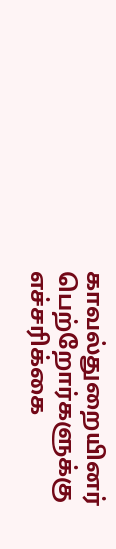காவல்துறையினர் பெற்றோர்களுக்கு எச்சரிக்கை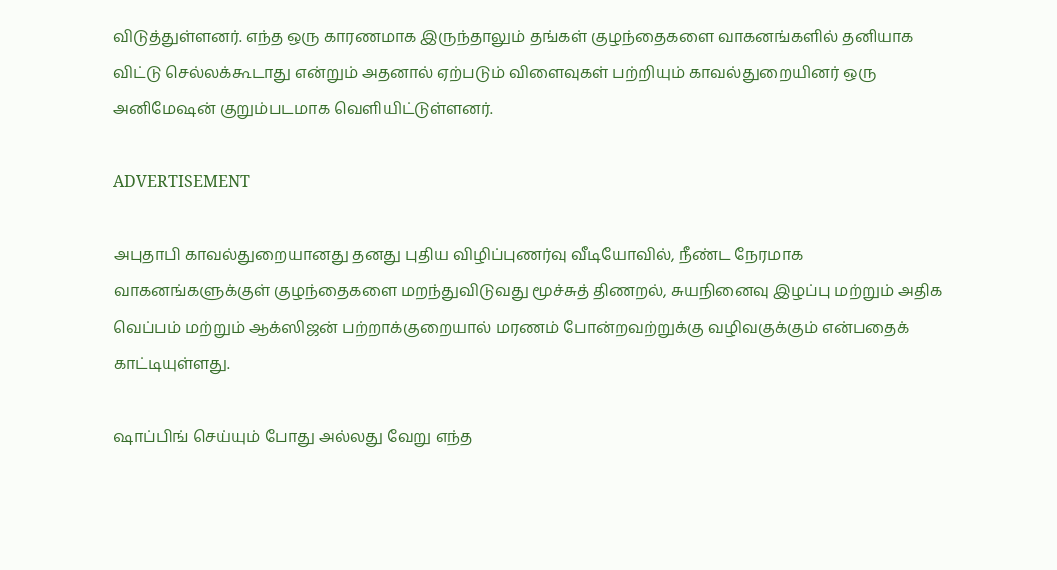விடுத்துள்ளனர். எந்த ஒரு காரணமாக இருந்தாலும் தங்கள் குழந்தைகளை வாகனங்களில் தனியாக விட்டு செல்லக்கூடாது என்றும் அதனால் ஏற்படும் விளைவுகள் பற்றியும் காவல்துறையினர் ஒரு அனிமேஷன் குறும்படமாக வெளியிட்டுள்ளனர்.

ADVERTISEMENT

அபுதாபி காவல்துறையானது தனது புதிய விழிப்புணர்வு வீடியோவில், நீண்ட நேரமாக வாகனங்களுக்குள் குழந்தைகளை மறந்துவிடுவது மூச்சுத் திணறல், சுயநினைவு இழப்பு மற்றும் அதிக வெப்பம் மற்றும் ஆக்ஸிஜன் பற்றாக்குறையால் மரணம் போன்றவற்றுக்கு வழிவகுக்கும் என்பதைக் காட்டியுள்ளது.

ஷாப்பிங் செய்யும் போது அல்லது வேறு எந்த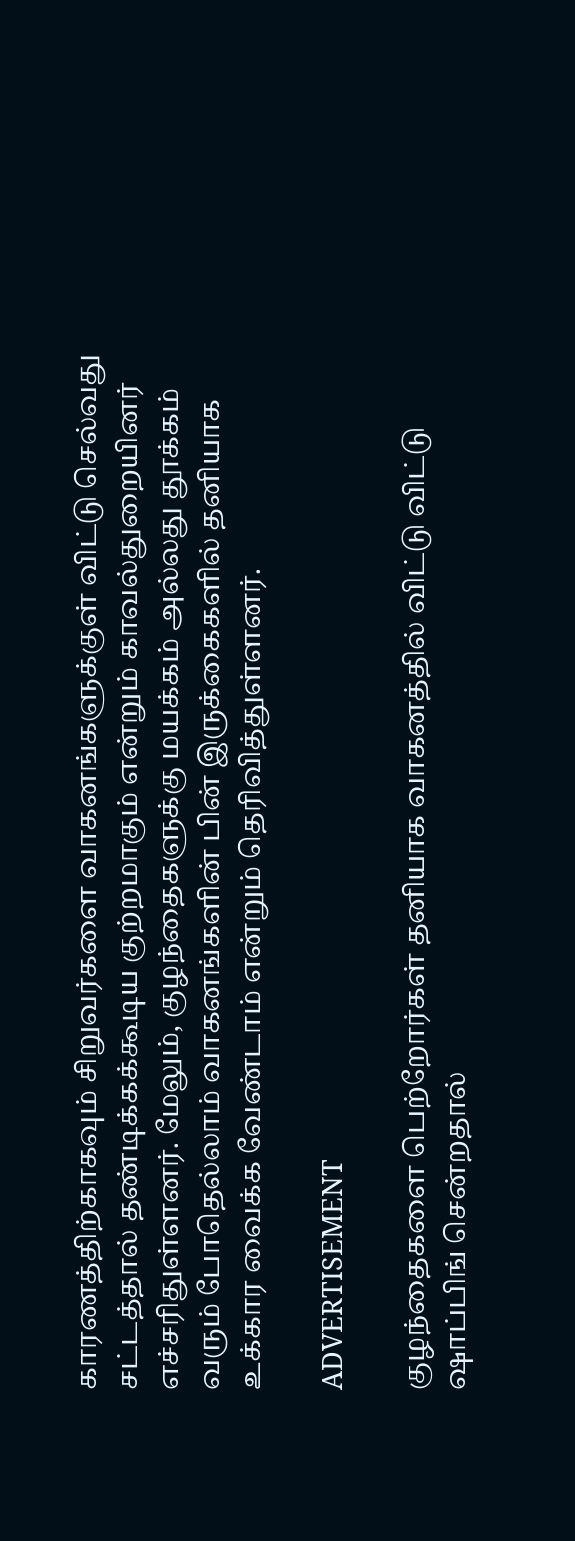காரணத்திற்காகவும் சிறுவர்களை வாகனங்களுக்குள் விட்டு செல்வது சட்டத்தால் தண்டிக்கக்கூடிய குற்றமாகும் என்றும் காவல்துறையினர் எச்சரிதுள்ளனர். மேலும், குழந்தைகளுக்கு மயக்கம் அல்லது தூக்கம் வரும் போதெல்லாம் வாகனங்களின் பின் இருக்கைகளில் தனியாக உக்கார வைக்க வேண்டாம் என்றும் தெரிவித்துள்ளனர்.

ADVERTISEMENT

குழந்தைகளை பெற்றோர்கள் தனியாக வாகனத்தில் விட்டு விட்டு ஷாப்பிங் சென்றதால்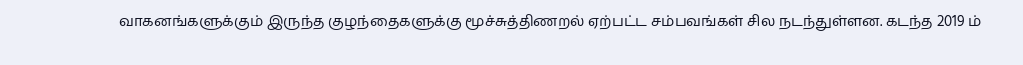வாகனங்களுக்கும் இருந்த குழந்தைகளுக்கு மூச்சுத்திணறல் ஏற்பட்ட சம்பவங்கள் சில நடந்துள்ளன. கடந்த 2019 ம்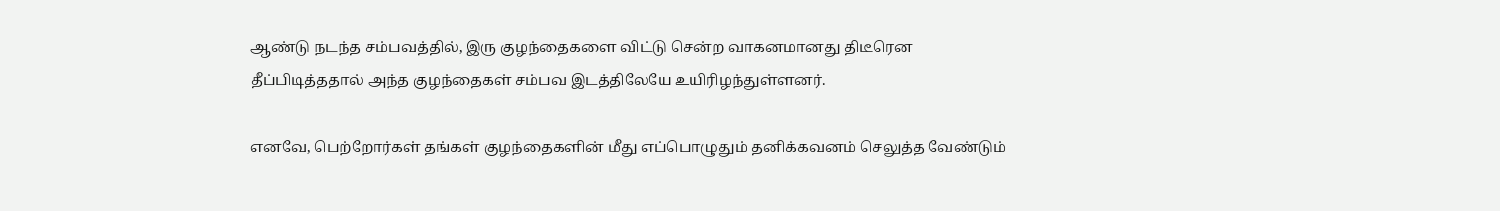ஆண்டு நடந்த சம்பவத்தில், இரு குழந்தைகளை விட்டு சென்ற வாகனமானது திடீரென தீப்பிடித்ததால் அந்த குழந்தைகள் சம்பவ இடத்திலேயே உயிரிழந்துள்ளனர்.

எனவே, பெற்றோர்கள் தங்கள் குழந்தைகளின் மீது எப்பொழுதும் தனிக்கவனம் செலுத்த வேண்டும்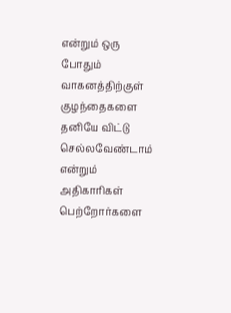என்றும் ஒரு போதும் வாகனத்திற்குள் குழந்தைகளை தனியே விட்டு செல்லவேண்டாம் என்றும் அதிகாரிகள் பெற்றோர்களை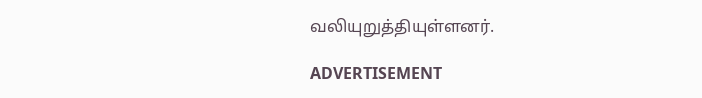வலியுறுத்தியுள்ளனர்.

ADVERTISEMENT